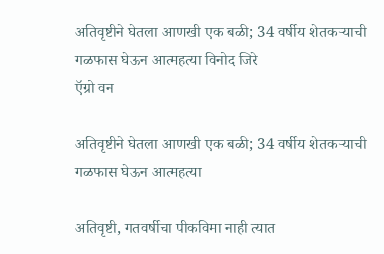अतिवृष्टीने घेतला आणखी एक बळी; 34 वर्षीय शेतकऱ्याची गळफास घेऊन आत्महत्या विनोद जिरे
ऍग्रो वन

अतिवृष्टीने घेतला आणखी एक बळी; 34 वर्षीय शेतकऱ्याची गळफास घेऊन आत्महत्या

अतिवृष्टी, गतवर्षीचा पीकविमा नाही त्यात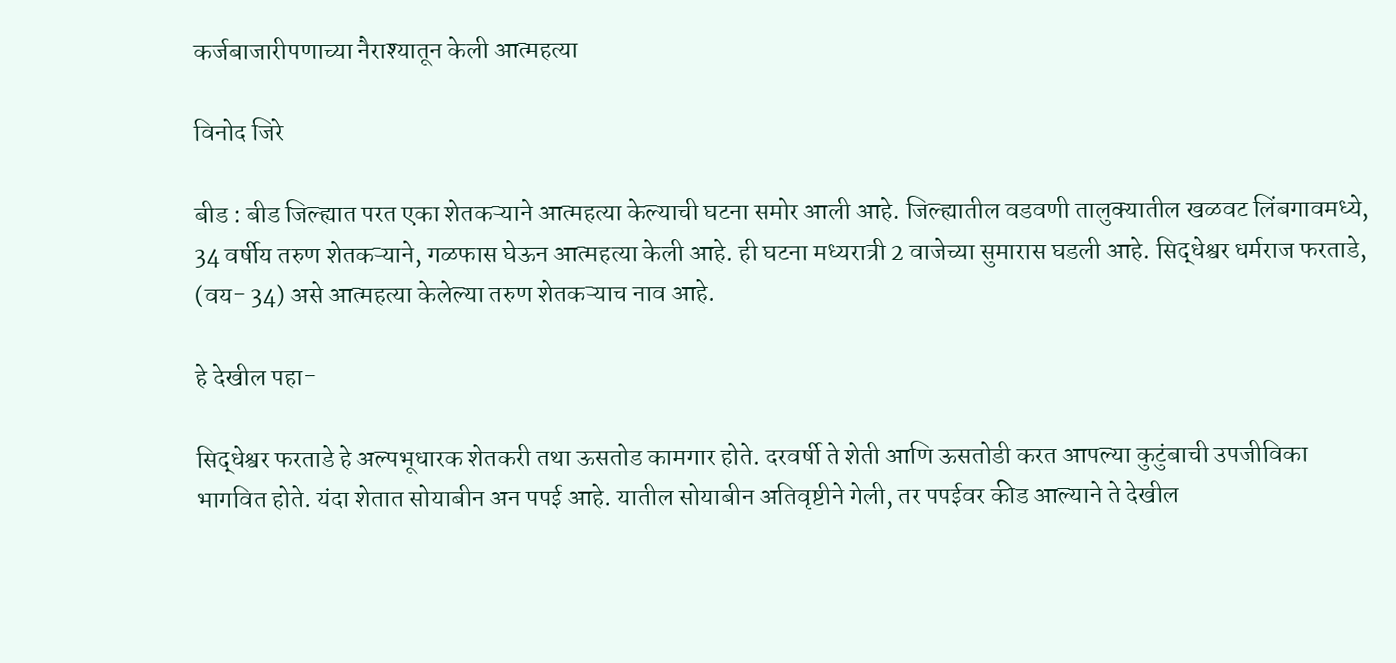कर्जबाजारीपणाच्या नैराश्यातून केली आत्महत्या

विनोद जिरे

बीड : बीड जिल्ह्यात परत एका शेतकऱ्याने आत्महत्या केल्याची घटना समोर आली आहे. जिल्ह्यातील वडवणी तालुक्यातील खळवट लिंबगावमध्ये, 34 वर्षीय तरुण शेतकऱ्याने, गळफास घेऊन आत्महत्या केली आहे. ही घटना मध्यरात्री 2 वाजेच्या सुमारास घडली आहे. सिद्धेश्वर धर्मराज फरताडे, (वय- 34) असे आत्महत्या केलेल्या तरुण शेतकऱ्याच नाव आहे.

हे देखील पहा-

सिद्धेश्वर फरताडे हे अल्पभूधारक शेतकरी तथा ऊसतोड कामगार होते. दरवर्षी ते शेती आणि ऊसतोडी करत आपल्या कुटुंबाची उपजीविका भागवित होते. यंदा शेतात सोयाबीन अन पपई आहे. यातील सोयाबीन अतिवृष्टीने गेली, तर पपईवर कीड आल्याने ते देखील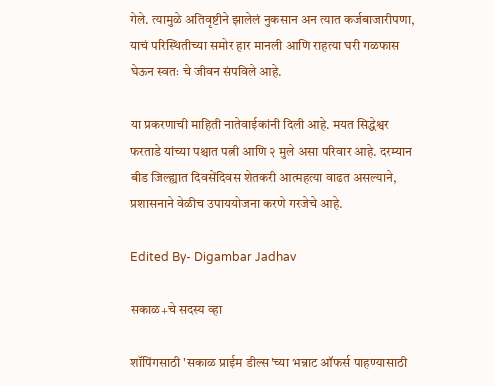गेले. त्यामुळे अतिवृष्टीने झालेलं नुकसान अन त्यात कर्जबाजारीपणा, याचं परिस्थितीच्या समोर हार मानली आणि राहत्या घरी गळफास घेऊन स्वतः चे जीवन संपविले आहे.

या प्रकरणाची माहिती नातेवाईकांनी दिली आहे. मयत सिद्धेश्वर फरताडे यांच्या पश्चात पत्नी आणि २ मुले असा परिवार आहे. दरम्यान बीड जिल्ह्यात दिवसेंदिवस शेतकरी आत्महत्या वाढत असल्याने, प्रशासनाने वेळीच उपाययोजना करणे गरजेचे आहे.

Edited By- Digambar Jadhav

सकाळ+चे सदस्य व्हा

शॉपिंगसाठी 'सकाळ प्राईम डील्स'च्या भन्नाट ऑफर्स पाहण्यासाठी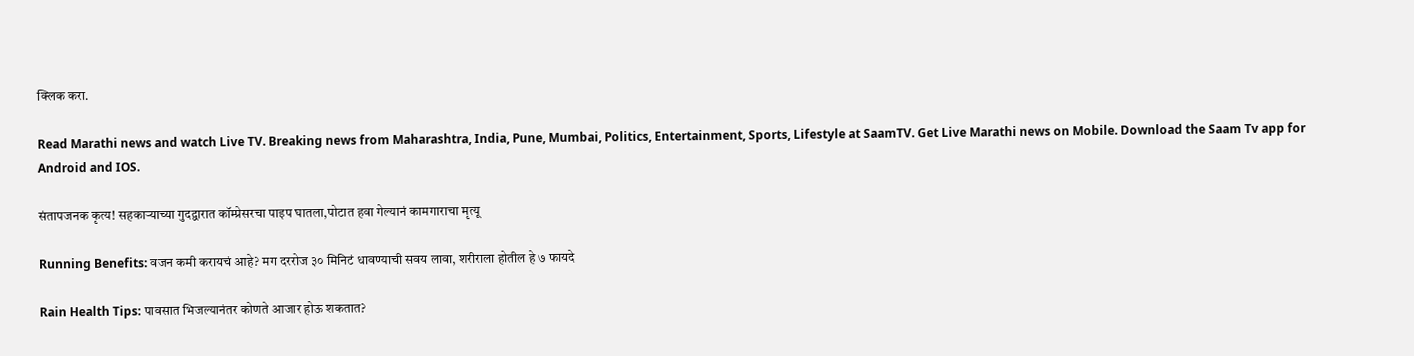क्लिक करा.

Read Marathi news and watch Live TV. Breaking news from Maharashtra, India, Pune, Mumbai, Politics, Entertainment, Sports, Lifestyle at SaamTV. Get Live Marathi news on Mobile. Download the Saam Tv app for Android and IOS.

संतापजनक कृत्य! सहकाऱ्याच्या गुदद्वारात कॉम्प्रेसरचा पाइप घातला,पोटात हवा गेल्यानं कामगाराचा मृत्यू

Running Benefits: वजन कमी करायचं आहे? मग दररोज ३० मिनिटं धावण्याची सवय लावा, शरीराला होतील हे ७ फायदे

Rain Health Tips: पावसात भिजल्यानंतर कोणते आजार होऊ शकतात?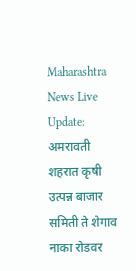Maharashtra News Live Update: अमरावती शहरात कृषी उत्पन्न बाजार समिती ते शेगाव नाका रोडवर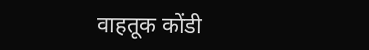वाहतूक कोंडी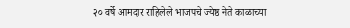२० वर्षे आमदार राहिलेले भाजपचे ज्येष्ठ नेते काळाच्या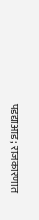पडद्याआड; राजकारणात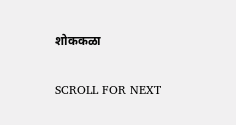शोककळा

SCROLL FOR NEXT